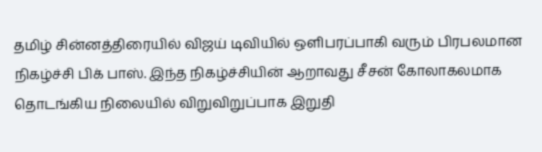தமிழ் சின்னத்திரையில் விஜய் டிவியில் ஒளிபரப்பாகி வரும் பிரபலமான நிகழ்ச்சி பிக் பாஸ். இந்த நிகழ்ச்சியின் ஆறாவது சீசன் கோலாகலமாக தொடங்கிய நிலையில் விறுவிறுப்பாக இறுதி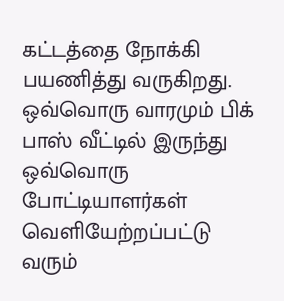கட்டத்தை நோக்கி பயணித்து வருகிறது.
ஒவ்வொரு வாரமும் பிக் பாஸ் வீட்டில் இருந்து ஒவ்வொரு போட்டியாளர்கள் வெளியேற்றப்பட்டு வரும்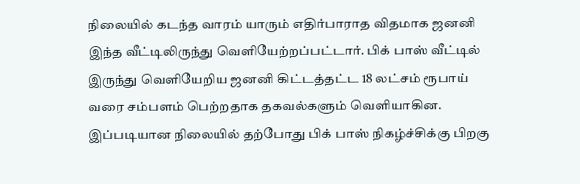நிலையில் கடந்த வாரம் யாரும் எதிர்பாராத விதமாக ஜனனி இந்த வீட்டிலிருந்து வெளியேற்றப்பட்டார். பிக் பாஸ் வீட்டில் இருந்து வெளியேறிய ஜனனி கிட்டத்தட்ட 18 லட்சம் ரூபாய் வரை சம்பளம் பெற்றதாக தகவல்களும் வெளியாகின.
இப்படியான நிலையில் தற்போது பிக் பாஸ் நிகழ்ச்சிக்கு பிறகு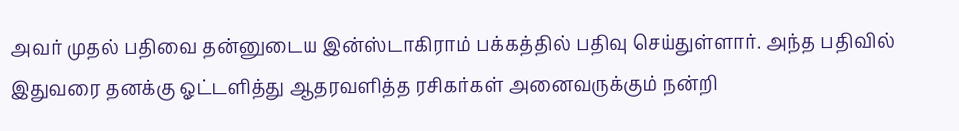அவர் முதல் பதிவை தன்னுடைய இன்ஸ்டாகிராம் பக்கத்தில் பதிவு செய்துள்ளார். அந்த பதிவில் இதுவரை தனக்கு ஓட்டளித்து ஆதரவளித்த ரசிகர்கள் அனைவருக்கும் நன்றி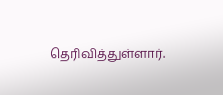தெரிவித்துள்ளார்.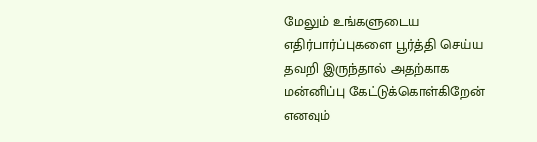மேலும் உங்களுடைய எதிர்பார்ப்புகளை பூர்த்தி செய்ய தவறி இருந்தால் அதற்காக மன்னிப்பு கேட்டுக்கொள்கிறேன் எனவும்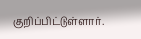குறிப்பிட்டுள்ளார்.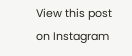View this post on Instagram